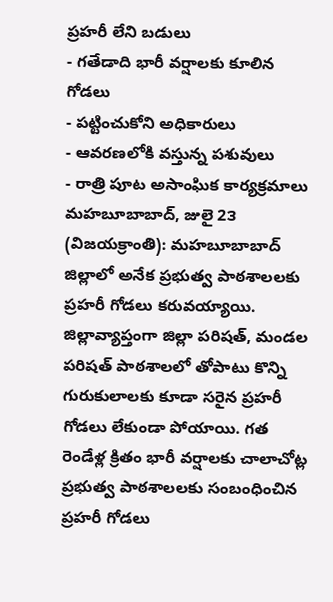ప్రహరీ లేని బడులు
- గతేడాది భారీ వర్షాలకు కూలిన గోడలు
- పట్టించుకోని అధికారులు
- ఆవరణలోకి వస్తున్న పశువులు
- రాత్రి పూట అసాంఘిక కార్యక్రమాలు
మహబూబాబాద్, జులై 2౩ (విజయక్రాంతి): మహబూబాబాద్ జిల్లాలో అనేక ప్రభుత్వ పాఠశాలలకు ప్రహరీ గోడలు కరువయ్యాయి. జిల్లావ్యాప్తంగా జిల్లా పరిషత్, మండల పరిషత్ పాఠశాలలో తోపాటు కొన్ని గురుకులాలకు కూడా సరైన ప్రహరీ గోడలు లేకుండా పోయాయి. గత రెండేళ్ల క్రితం భారీ వర్షాలకు చాలాచోట్ల ప్రభుత్వ పాఠశాలలకు సంబంధించిన ప్రహరీ గోడలు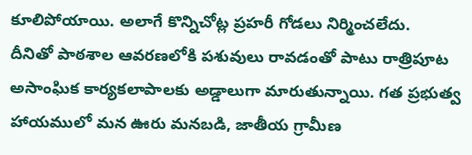కూలిపోయాయి. అలాగే కొన్నిచోట్ల ప్రహరీ గోడలు నిర్మించలేదు.
దీనితో పాఠశాల ఆవరణలోకి పశువులు రావడంతో పాటు రాత్రిపూట అసాంఘిక కార్యకలాపాలకు అడ్డాలుగా మారుతున్నాయి. గత ప్రభుత్వ హాయములో మన ఊరు మనబడి, జాతీయ గ్రామీణ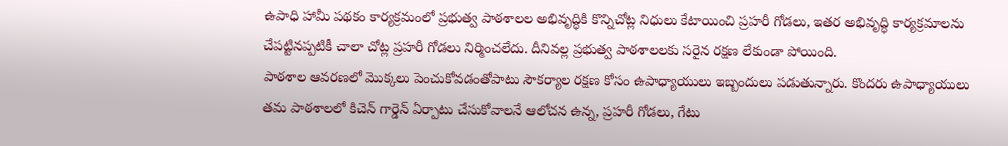ఉపాధి హామీ పథకం కార్యక్రమంలో ప్రభుత్వ పాఠశాలల అభివృద్ధికి కొన్నిచోట్ల నిధులు కేటాయించి ప్రహరీ గోడలు, ఇతర అభివృద్ధి కార్యక్రమాలను చేపట్టినప్పటికీ చాలా చోట్ల ప్రహరీ గోడలు నిర్మించలేదు. దీనివల్ల ప్రభుత్వ పాఠశాలలకు సరైన రక్షణ లేకుండా పోయింది.
పాఠశాల ఆవరణలో మొక్కలు పెంచుకోవడంతోపాటు సౌకర్యాల రక్షణ కోసం ఉపాధ్యాయులు ఇబ్బందులు పడుతున్నారు. కొందరు ఉపాధ్యాయులు తమ పాఠశాలలో కిచెన్ గార్డెన్ ఏర్పాటు చేసుకోవాలనే ఆలోచన ఉన్న, ప్రహరీ గోడలు, గేటు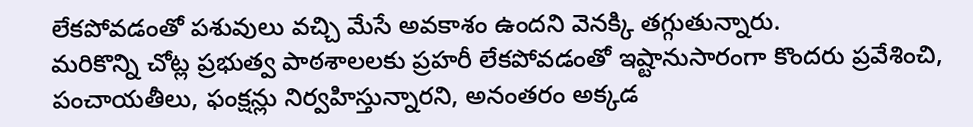లేకపోవడంతో పశువులు వచ్చి మేసే అవకాశం ఉందని వెనక్కి తగ్గుతున్నారు.
మరికొన్ని చోట్ల ప్రభుత్వ పాఠశాలలకు ప్రహరీ లేకపోవడంతో ఇష్టానుసారంగా కొందరు ప్రవేశించి, పంచాయతీలు, ఫంక్షన్లు నిర్వహిస్తున్నారని, అనంతరం అక్కడ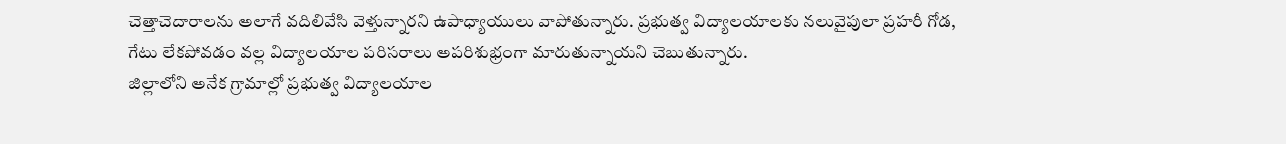చెత్తాచెదారాలను అలాగే వదిలివేసి వెళ్తున్నారని ఉపాధ్యాయులు వాపోతున్నారు. ప్రభుత్వ విద్యాలయాలకు నలువైపులా ప్రహరీ గోడ, గేటు లేకపోవడం వల్ల విద్యాలయాల పరిసరాలు అపరిశుభ్రంగా మారుతున్నాయని చెబుతున్నారు.
జిల్లాలోని అనేక గ్రామాల్లో ప్రభుత్వ విద్యాలయాల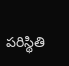పరిస్థితి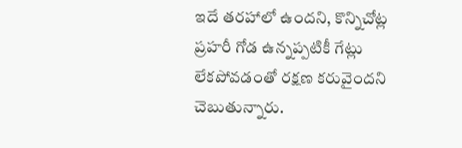ఇదే తరహాలో ఉందని, కొన్నిచోట్ల ప్రహరీ గోడ ఉన్నప్పటికీ గేట్లు లేకపోవడంతో రక్షణ కరువైందని చెబుతున్నారు.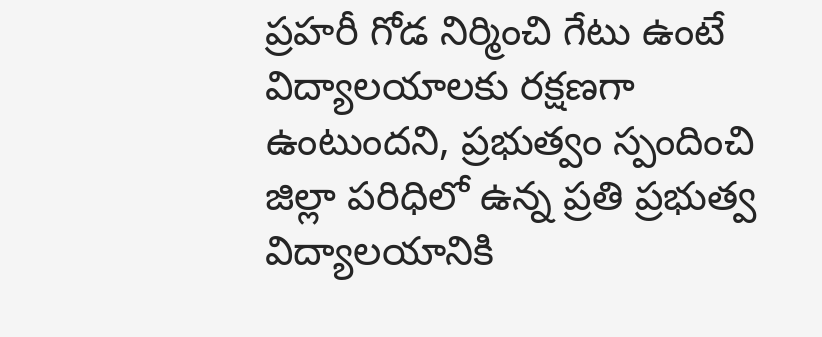ప్రహరీ గోడ నిర్మించి గేటు ఉంటే విద్యాలయాలకు రక్షణగా ఉంటుందని, ప్రభుత్వం స్పందించి జిల్లా పరిధిలో ఉన్న ప్రతి ప్రభుత్వ విద్యాలయానికి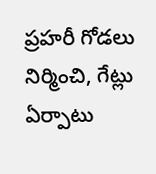ప్రహరీ గోడలు నిర్మించి, గేట్లు ఏర్పాటు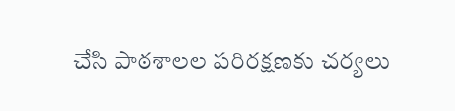చేసి పాఠశాలల పరిరక్షణకు చర్యలు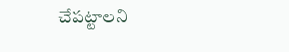చేపట్టాలని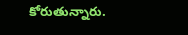కోరుతున్నారు.